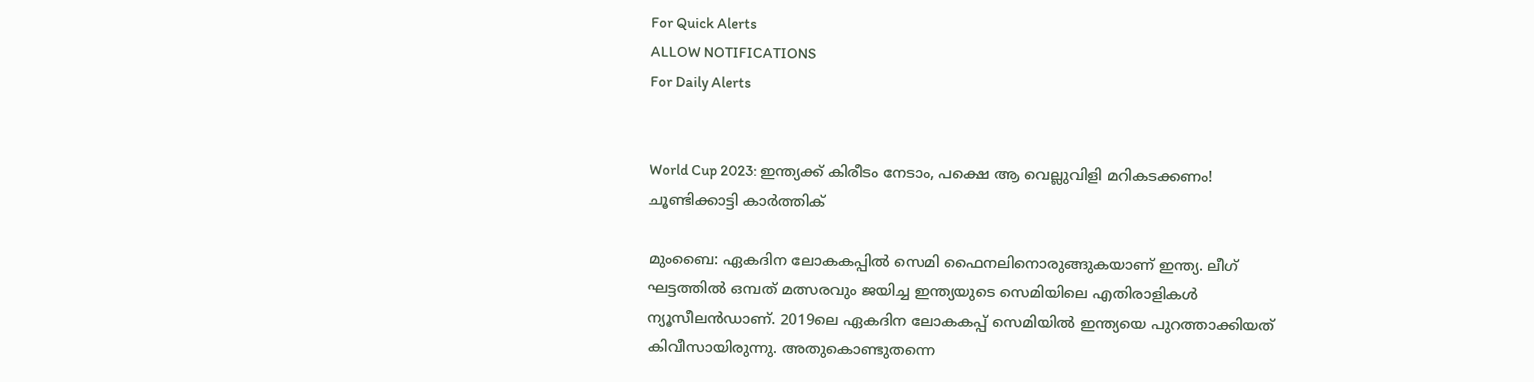For Quick Alerts
ALLOW NOTIFICATIONS
For Daily Alerts


World Cup 2023: ഇന്ത്യക്ക് കിരീടം നേടാം, പക്ഷെ ആ വെല്ലുവിളി മറികടക്കണം! ചൂണ്ടിക്കാട്ടി കാര്‍ത്തിക്

മുംബൈ: ഏകദിന ലോകകപ്പില്‍ സെമി ഫൈനലിനൊരുങ്ങുകയാണ് ഇന്ത്യ. ലീഗ് ഘട്ടത്തില്‍ ഒമ്പത് മത്സരവും ജയിച്ച ഇന്ത്യയുടെ സെമിയിലെ എതിരാളികള്‍ ന്യൂസീലന്‍ഡാണ്. 2019ലെ ഏകദിന ലോകകപ്പ് സെമിയില്‍ ഇന്ത്യയെ പുറത്താക്കിയത് കിവീസായിരുന്നു. അതുകൊണ്ടുതന്നെ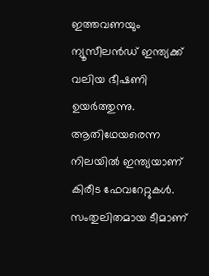ഇത്തവണയും ന്യൂസീലന്‍ഡ് ഇന്ത്യക്ക് വലിയ ഭീഷണി ഉയര്‍ത്തുന്നു. ആതിഥേയരെന്ന നിലയില്‍ ഇന്ത്യയാണ് കിരീട ഫേവറേറ്റുകള്‍. സംതുലിതമായ ടീമാണ്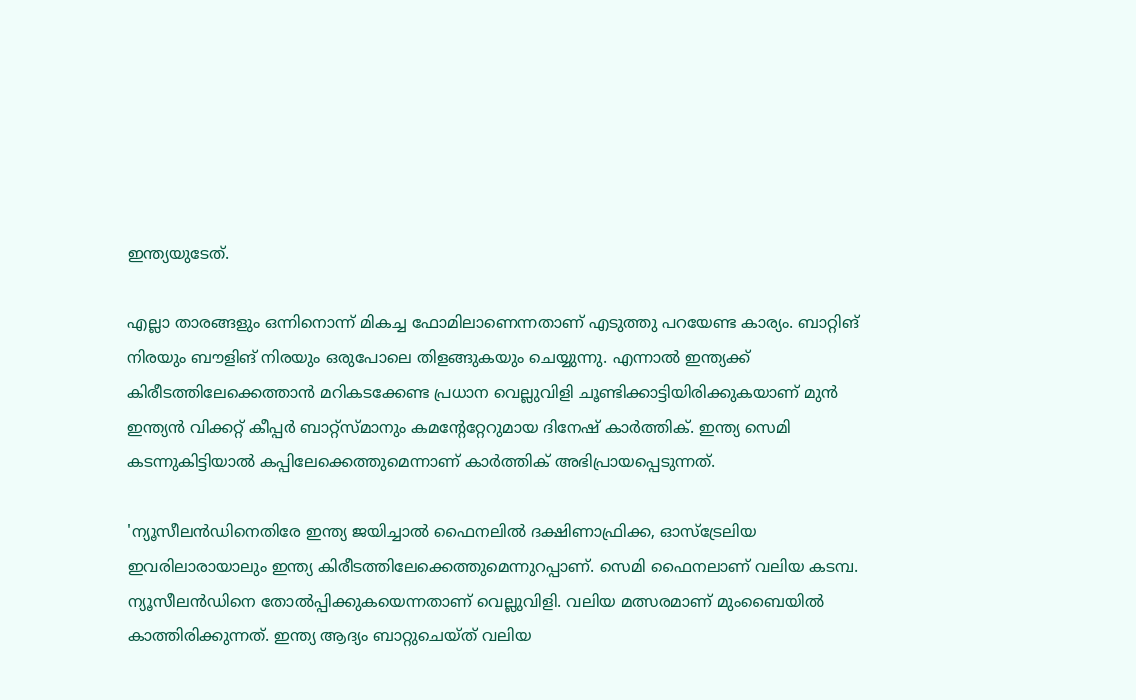ഇന്ത്യയുടേത്.

എല്ലാ താരങ്ങളും ഒന്നിനൊന്ന് മികച്ച ഫോമിലാണെന്നതാണ് എടുത്തു പറയേണ്ട കാര്യം. ബാറ്റിങ് നിരയും ബൗളിങ് നിരയും ഒരുപോലെ തിളങ്ങുകയും ചെയ്യുന്നു. എന്നാല്‍ ഇന്ത്യക്ക് കിരീടത്തിലേക്കെത്താന്‍ മറികടക്കേണ്ട പ്രധാന വെല്ലുവിളി ചൂണ്ടിക്കാട്ടിയിരിക്കുകയാണ് മുന്‍ ഇന്ത്യന്‍ വിക്കറ്റ് കീപ്പര്‍ ബാറ്റ്‌സ്മാനും കമന്റേറ്റേറുമായ ദിനേഷ് കാര്‍ത്തിക്. ഇന്ത്യ സെമി കടന്നുകിട്ടിയാല്‍ കപ്പിലേക്കെത്തുമെന്നാണ് കാര്‍ത്തിക് അഭിപ്രായപ്പെടുന്നത്.

'ന്യൂസീലന്‍ഡിനെതിരേ ഇന്ത്യ ജയിച്ചാല്‍ ഫൈനലില്‍ ദക്ഷിണാഫ്രിക്ക, ഓസ്‌ട്രേലിയ ഇവരിലാരായാലും ഇന്ത്യ കിരീടത്തിലേക്കെത്തുമെന്നുറപ്പാണ്. സെമി ഫൈനലാണ് വലിയ കടമ്പ. ന്യൂസീലന്‍ഡിനെ തോല്‍പ്പിക്കുകയെന്നതാണ് വെല്ലുവിളി. വലിയ മത്സരമാണ് മുംബൈയില്‍ കാത്തിരിക്കുന്നത്. ഇന്ത്യ ആദ്യം ബാറ്റുചെയ്ത് വലിയ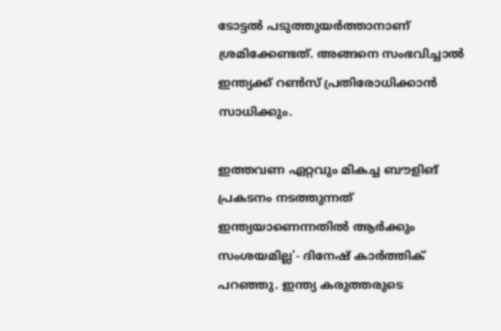ടോട്ടല്‍ പടുത്തുയര്‍ത്താനാണ് ശ്രമിക്കേണ്ടത്. അങ്ങനെ സംഭവിച്ചാല്‍ ഇന്ത്യക്ക് റണ്‍സ് പ്രതിരോധിക്കാന്‍ സാധിക്കും.

ഇത്തവണ ഏറ്റവും മികച്ച ബൗളിങ് പ്രകടനം നടത്തുന്നത് ഇന്ത്യയാണെന്നതില്‍ ആര്‍ക്കും സംശയമില്ല'- ദിനേഷ് കാര്‍ത്തിക് പറഞ്ഞു. ഇന്ത്യ കരുത്തരുടെ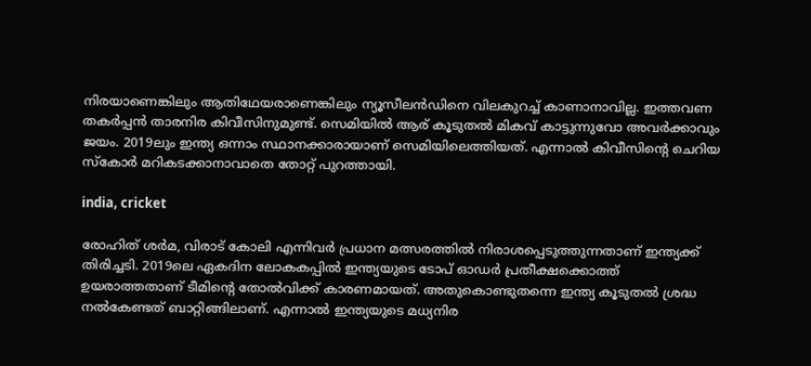നിരയാണെങ്കിലും ആതിഥേയരാണെങ്കിലും ന്യൂസീലന്‍ഡിനെ വിലകുറച്ച് കാണാനാവില്ല. ഇത്തവണ തകര്‍പ്പന്‍ താരനിര കിവീസിനുമുണ്ട്. സെമിയില്‍ ആര് കൂടുതല്‍ മികവ് കാട്ടുന്നുവോ അവര്‍ക്കാവും ജയം. 2019ലും ഇന്ത്യ ഒന്നാം സ്ഥാനക്കാരായാണ് സെമിയിലെത്തിയത്. എന്നാല്‍ കിവീസിന്റെ ചെറിയ സ്‌കോര്‍ മറികടക്കാനാവാതെ തോറ്റ് പുറത്തായി.

india, cricket

രോഹിത് ശര്‍മ, വിരാട് കോലി എന്നിവര്‍ പ്രധാന മത്സരത്തില്‍ നിരാശപ്പെടുത്തുന്നതാണ് ഇന്ത്യക്ക് തിരിച്ചടി. 2019ലെ ഏകദിന ലോകകപ്പില്‍ ഇന്ത്യയുടെ ടോപ് ഓഡര്‍ പ്രതീക്ഷക്കൊത്ത് ഉയരാത്തതാണ് ടീമിന്റെ തോല്‍വിക്ക് കാരണമായത്. അതുകൊണ്ടുതന്നെ ഇന്ത്യ കൂടുതല്‍ ശ്രദ്ധ നല്‍കേണ്ടത് ബാറ്റിങ്ങിലാണ്. എന്നാല്‍ ഇന്ത്യയുടെ മധ്യനിര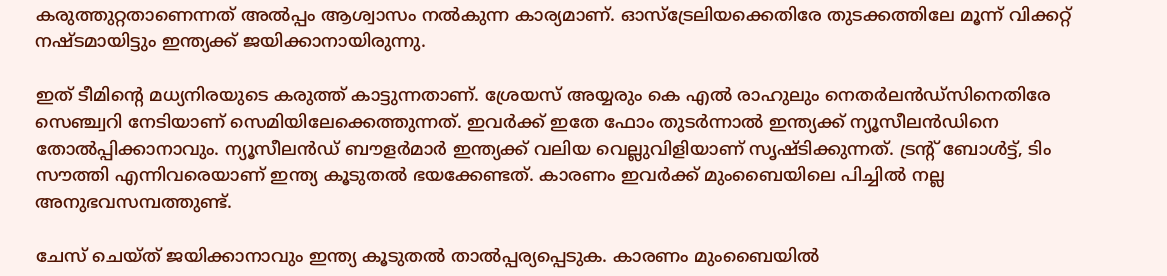കരുത്തുറ്റതാണെന്നത് അല്‍പ്പം ആശ്വാസം നല്‍കുന്ന കാര്യമാണ്. ഓസ്‌ട്രേലിയക്കെതിരേ തുടക്കത്തിലേ മൂന്ന് വിക്കറ്റ് നഷ്ടമായിട്ടും ഇന്ത്യക്ക് ജയിക്കാനായിരുന്നു.

ഇത് ടീമിന്റെ മധ്യനിരയുടെ കരുത്ത് കാട്ടുന്നതാണ്. ശ്രേയസ് അയ്യരും കെ എല്‍ രാഹുലും നെതര്‍ലന്‍ഡ്‌സിനെതിരേ സെഞ്ച്വറി നേടിയാണ് സെമിയിലേക്കെത്തുന്നത്. ഇവര്‍ക്ക് ഇതേ ഫോം തുടര്‍ന്നാല്‍ ഇന്ത്യക്ക് ന്യൂസീലന്‍ഡിനെ തോല്‍പ്പിക്കാനാവും. ന്യൂസീലന്‍ഡ് ബൗളര്‍മാര്‍ ഇന്ത്യക്ക് വലിയ വെല്ലുവിളിയാണ് സൃഷ്ടിക്കുന്നത്. ട്രന്റ് ബോള്‍ട്ട്, ടിം സൗത്തി എന്നിവരെയാണ് ഇന്ത്യ കൂടുതല്‍ ഭയക്കേണ്ടത്. കാരണം ഇവര്‍ക്ക് മുംബൈയിലെ പിച്ചില്‍ നല്ല അനുഭവസമ്പത്തുണ്ട്.

ചേസ് ചെയ്ത് ജയിക്കാനാവും ഇന്ത്യ കൂടുതല്‍ താല്‍പ്പര്യപ്പെടുക. കാരണം മുംബൈയില്‍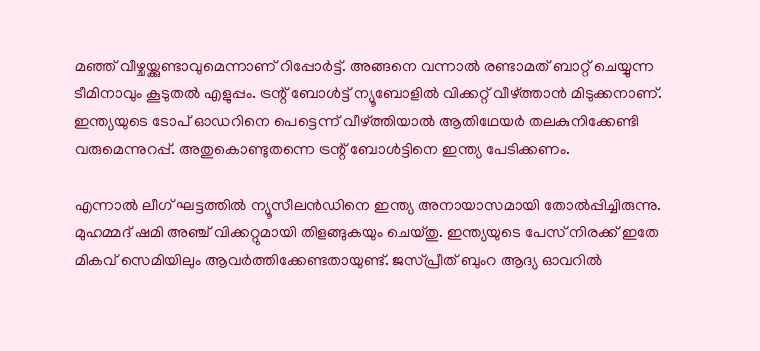മഞ്ഞ് വീഴ്ചയ്ക്കുണ്ടാവുമെന്നാണ് റിപ്പോര്‍ട്ട്. അങ്ങനെ വന്നാല്‍ രണ്ടാമത് ബാറ്റ് ചെയ്യുന്ന ടീമിനാവും കൂടുതല്‍ എളുപ്പം. ട്രന്റ് ബോള്‍ട്ട് ന്യൂബോളില്‍ വിക്കറ്റ് വീഴ്ത്താന്‍ മിടുക്കനാണ്. ഇന്ത്യയുടെ ടോപ് ഓഡറിനെ പെട്ടെന്ന് വീഴ്ത്തിയാല്‍ ആതിഥേയര്‍ തലകുനിക്കേണ്ടി വരുമെന്നുറപ്പ്. അതുകൊണ്ടുതന്നെ ട്രന്റ് ബോള്‍ട്ടിനെ ഇന്ത്യ പേടിക്കണം.

എന്നാല്‍ ലീഗ് ഘട്ടത്തില്‍ ന്യൂസീലന്‍ഡിനെ ഇന്ത്യ അനായാസമായി തോല്‍പ്പിച്ചിരുന്നു. മുഹമ്മദ് ഷമി അഞ്ച് വിക്കറ്റുമായി തിളങ്ങുകയും ചെയ്തു. ഇന്ത്യയുടെ പേസ് നിരക്ക് ഇതേ മികവ് സെമിയിലും ആവര്‍ത്തിക്കേണ്ടതായുണ്ട്. ജസ്പ്രീത് ബുംറ ആദ്യ ഓവറില്‍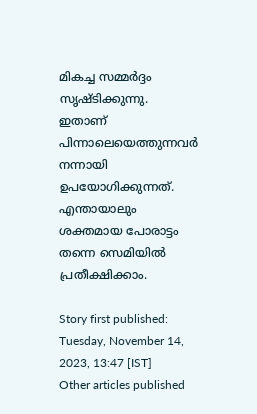മികച്ച സമ്മര്‍ദ്ദം സൃഷ്ടിക്കുന്നു. ഇതാണ് പിന്നാലെയെത്തുന്നവര്‍ നന്നായി ഉപയോഗിക്കുന്നത്. എന്തായാലും ശക്തമായ പോരാട്ടം തന്നെ സെമിയില്‍ പ്രതീക്ഷിക്കാം.

Story first published: Tuesday, November 14, 2023, 13:47 [IST]
Other articles published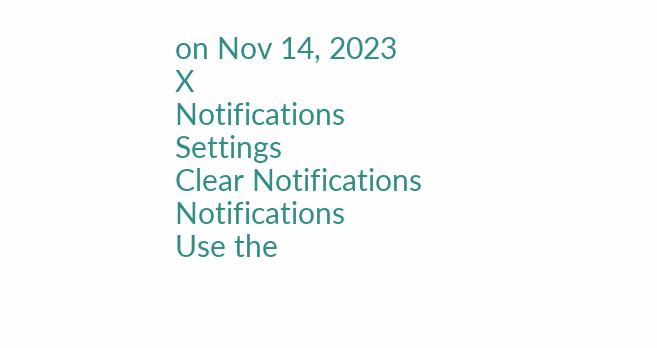on Nov 14, 2023
X
Notifications
Settings
Clear Notifications
Notifications
Use the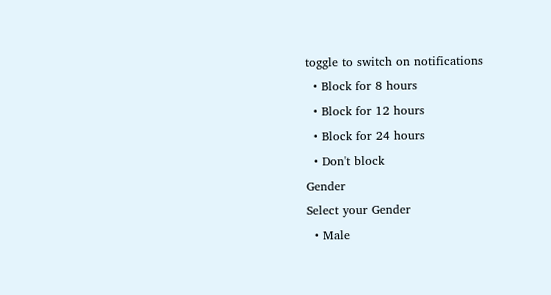toggle to switch on notifications
  • Block for 8 hours
  • Block for 12 hours
  • Block for 24 hours
  • Don't block
Gender
Select your Gender
  • Male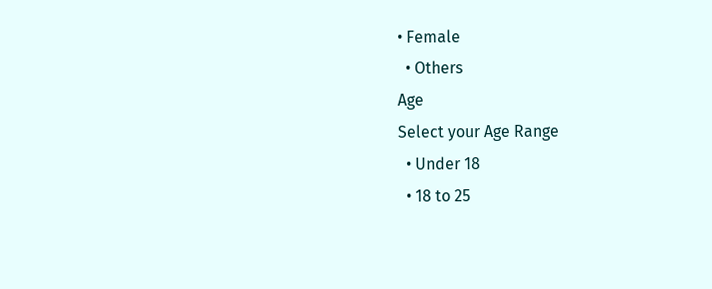• Female
  • Others
Age
Select your Age Range
  • Under 18
  • 18 to 25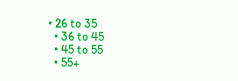• 26 to 35
  • 36 to 45
  • 45 to 55
  • 55+